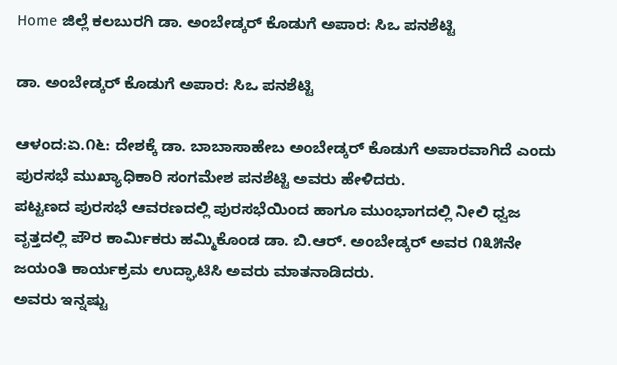Home ಜಿಲ್ಲೆ ಕಲಬುರಗಿ ಡಾ. ಅಂಬೇಡ್ಕರ್ ಕೊಡುಗೆ ಅಪಾರ: ಸಿಒ ಪನಶೆಟ್ಟಿ

ಡಾ. ಅಂಬೇಡ್ಕರ್ ಕೊಡುಗೆ ಅಪಾರ: ಸಿಒ ಪನಶೆಟ್ಟಿ

ಆಳಂದ:ಏ.೧೬: ದೇಶಕ್ಕೆ ಡಾ. ಬಾಬಾಸಾಹೇಬ ಅಂಬೇಡ್ಕರ್ ಕೊಡುಗೆ ಅಪಾರವಾಗಿದೆ ಎಂದು ಪುರಸಭೆ ಮುಖ್ಯಾಧಿಕಾರಿ ಸಂಗಮೇಶ ಪನಶೆಟ್ಟಿ ಅವರು ಹೇಳಿದರು.
ಪಟ್ಟಣದ ಪುರಸಭೆ ಆವರಣದಲ್ಲಿ ಪುರಸಭೆಯಿಂದ ಹಾಗೂ ಮುಂಭಾಗದಲ್ಲಿ ನೀಲಿ ಧ್ವಜ ವೃತ್ತದಲ್ಲಿ ಪೌರ ಕಾರ್ಮಿಕರು ಹಮ್ಮಿಕೊಂಡ ಡಾ. ಬಿ.ಆರ್. ಅಂಬೇಡ್ಕರ್ ಅವರ ೧೩೫ನೇ ಜಯಂತಿ ಕಾರ್ಯಕ್ರಮ ಉದ್ಘಾಟಿಸಿ ಅವರು ಮಾತನಾಡಿದರು.
ಅವರು ಇನ್ನಷ್ಟು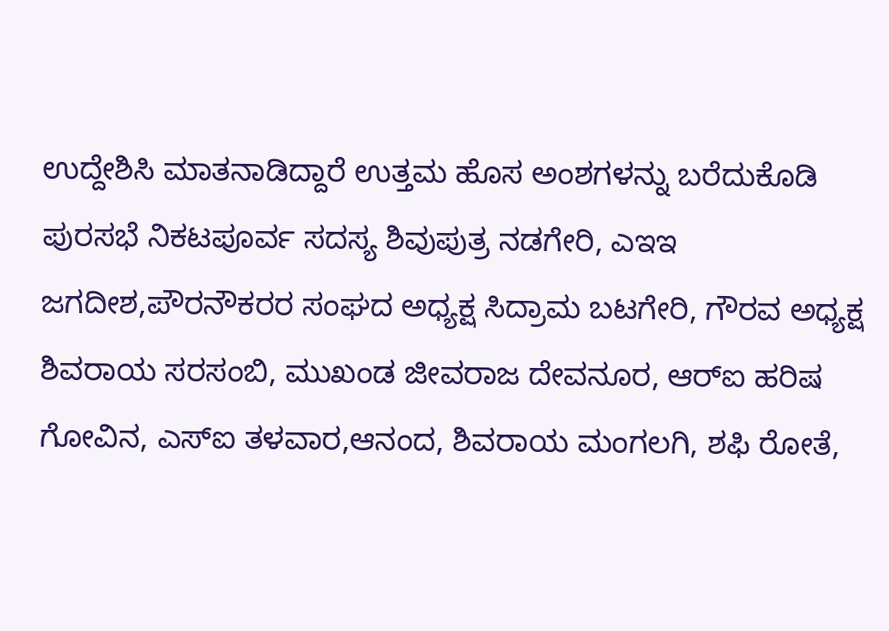ಉದ್ದೇಶಿಸಿ ಮಾತನಾಡಿದ್ದಾರೆ ಉತ್ತಮ ಹೊಸ ಅಂಶಗಳನ್ನು ಬರೆದುಕೊಡಿ
ಪುರಸಭೆ ನಿಕಟಪೂರ್ವ ಸದಸ್ಯ ಶಿವುಪುತ್ರ ನಡಗೇರಿ, ಎಇಇ ಜಗದೀಶ,ಪೌರನೌಕರರ ಸಂಘದ ಅಧ್ಯಕ್ಷ ಸಿದ್ರಾಮ ಬಟಗೇರಿ, ಗೌರವ ಅಧ್ಯಕ್ಷ ಶಿವರಾಯ ಸರಸಂಬಿ, ಮುಖಂಡ ಜೀವರಾಜ ದೇವನೂರ, ಆರ್‌ಐ ಹರಿಷ ಗೋವಿನ, ಎಸ್‌ಐ ತಳವಾರ,ಆನಂದ, ಶಿವರಾಯ ಮಂಗಲಗಿ, ಶಫಿ ರೋತೆ,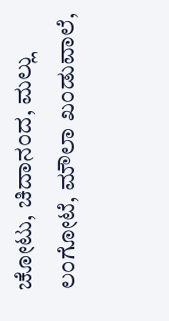ಚೋಟು, ಚಿದಾನಂದ, ಮಲ್ಲು ಲಂಗೋಟೆ, ಮೌಲಾ ಖಂಡುವಾಲೆ,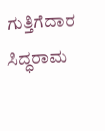ಗುತ್ತಿಗೆದಾರ ಸಿದ್ಧರಾಮ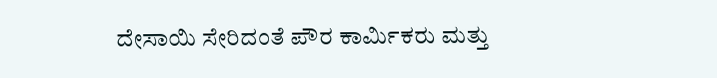ದೇಸಾಯಿ ಸೇರಿದಂತೆ ಪೌರ ಕಾರ್ಮಿಕರು ಮತ್ತು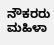ನೌಕರರು ಮಹಿಳಾ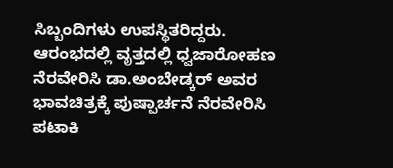ಸಿಬ್ಬಂದಿಗಳು ಉಪಸ್ಥಿತರಿದ್ದರು.
ಆರಂಭದಲ್ಲಿ ವೃತ್ತದಲ್ಲಿ ಧ್ವಜಾರೋಹಣ ನೆರವೇರಿಸಿ ಡಾ.ಅಂಬೇಡ್ಕರ್ ಅವರ ಭಾವಚಿತ್ರಕ್ಕೆ ಪುಷ್ಪಾರ್ಚನೆ ನೆರವೇರಿಸಿ ಪಟಾಕಿ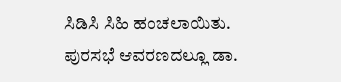ಸಿಡಿಸಿ ಸಿಹಿ ಹಂಚಲಾಯಿತು. ಪುರಸಭೆ ಆವರಣದಲ್ಲೂ ಡಾ.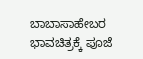ಬಾಬಾಸಾಹೇಬರ ಭಾವಚಿತ್ರಕ್ಕೆ ಪೂಜೆ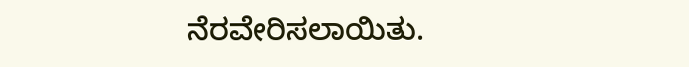ನೆರವೇರಿಸಲಾಯಿತು.